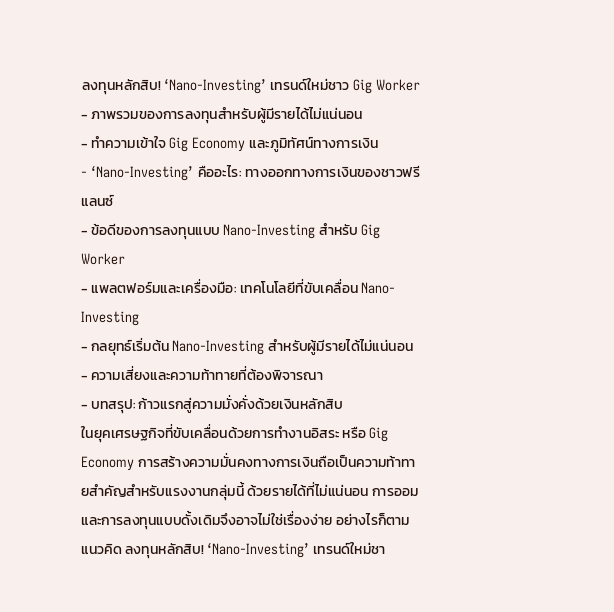ลงทุนหลักสิบ! ‘Nano-Investing’ เทรนด์ใหม่ชาว Gig Worker
- ภาพรวมของการลงทุนสำหรับผู้มีรายได้ไม่แน่นอน
- ทำความเข้าใจ Gig Economy และภูมิทัศน์ทางการเงิน
- ‘Nano-Investing’ คืออะไร: ทางออกทางการเงินของชาวฟรีแลนซ์
- ข้อดีของการลงทุนแบบ Nano-Investing สำหรับ Gig Worker
- แพลตฟอร์มและเครื่องมือ: เทคโนโลยีที่ขับเคลื่อน Nano-Investing
- กลยุทธ์เริ่มต้น Nano-Investing สำหรับผู้มีรายได้ไม่แน่นอน
- ความเสี่ยงและความท้าทายที่ต้องพิจารณา
- บทสรุป: ก้าวแรกสู่ความมั่งคั่งด้วยเงินหลักสิบ
ในยุคเศรษฐกิจที่ขับเคลื่อนด้วยการทำงานอิสระ หรือ Gig Economy การสร้างความมั่นคงทางการเงินถือเป็นความท้าทายสำคัญสำหรับแรงงานกลุ่มนี้ ด้วยรายได้ที่ไม่แน่นอน การออมและการลงทุนแบบดั้งเดิมจึงอาจไม่ใช่เรื่องง่าย อย่างไรก็ตาม แนวคิด ลงทุนหลักสิบ! ‘Nano-Investing’ เทรนด์ใหม่ชา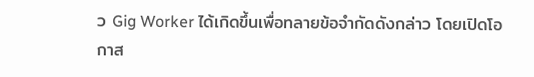ว Gig Worker ได้เกิดขึ้นเพื่อทลายข้อจำกัดดังกล่าว โดยเปิดโอกาส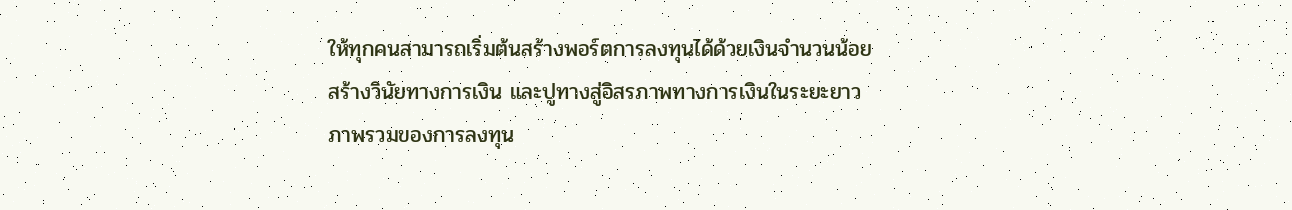ให้ทุกคนสามารถเริ่มต้นสร้างพอร์ตการลงทุนได้ด้วยเงินจำนวนน้อย สร้างวินัยทางการเงิน และปูทางสู่อิสรภาพทางการเงินในระยะยาว
ภาพรวมของการลงทุน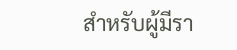สำหรับผู้มีรา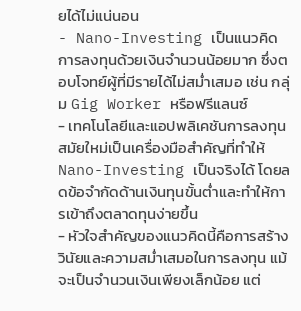ยได้ไม่แน่นอน
- Nano-Investing เป็นแนวคิดการลงทุนด้วยเงินจำนวนน้อยมาก ซึ่งตอบโจทย์ผู้ที่มีรายได้ไม่สม่ำเสมอ เช่น กลุ่ม Gig Worker หรือฟรีแลนซ์
- เทคโนโลยีและแอปพลิเคชันการลงทุนสมัยใหม่เป็นเครื่องมือสำคัญที่ทำให้ Nano-Investing เป็นจริงได้ โดยลดข้อจำกัดด้านเงินทุนขั้นต่ำและทำให้การเข้าถึงตลาดทุนง่ายขึ้น
- หัวใจสำคัญของแนวคิดนี้คือการสร้างวินัยและความสม่ำเสมอในการลงทุน แม้จะเป็นจำนวนเงินเพียงเล็กน้อย แต่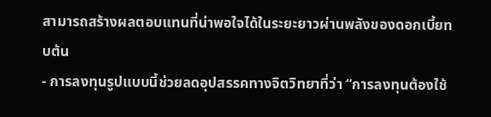สามารถสร้างผลตอบแทนที่น่าพอใจได้ในระยะยาวผ่านพลังของดอกเบี้ยทบต้น
- การลงทุนรูปแบบนี้ช่วยลดอุปสรรคทางจิตวิทยาที่ว่า “การลงทุนต้องใช้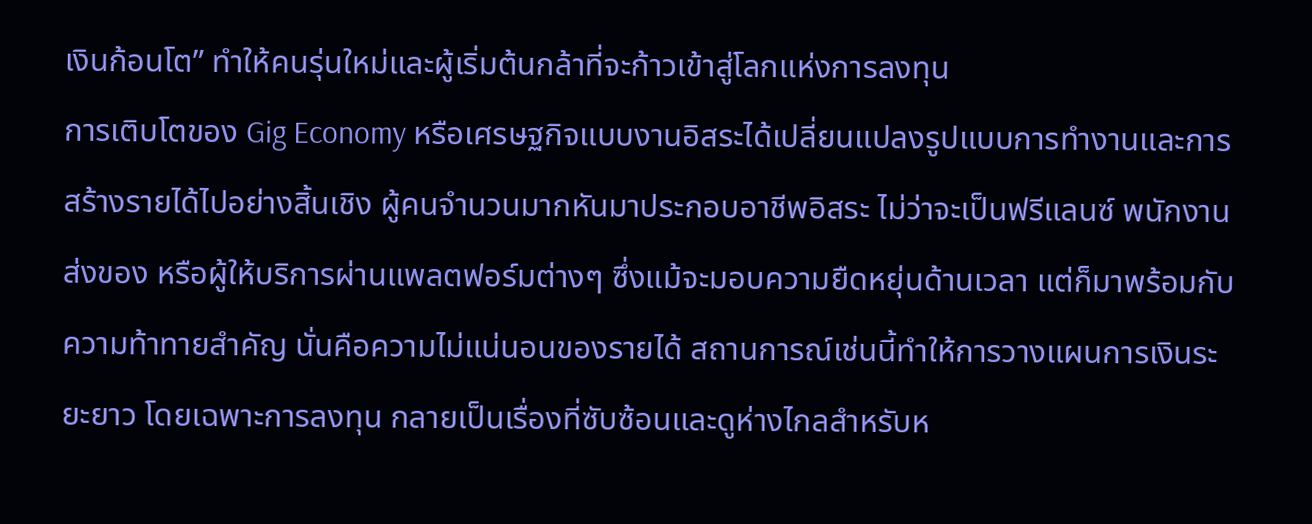เงินก้อนโต” ทำให้คนรุ่นใหม่และผู้เริ่มต้นกล้าที่จะก้าวเข้าสู่โลกแห่งการลงทุน
การเติบโตของ Gig Economy หรือเศรษฐกิจแบบงานอิสระได้เปลี่ยนแปลงรูปแบบการทำงานและการสร้างรายได้ไปอย่างสิ้นเชิง ผู้คนจำนวนมากหันมาประกอบอาชีพอิสระ ไม่ว่าจะเป็นฟรีแลนซ์ พนักงานส่งของ หรือผู้ให้บริการผ่านแพลตฟอร์มต่างๆ ซึ่งแม้จะมอบความยืดหยุ่นด้านเวลา แต่ก็มาพร้อมกับความท้าทายสำคัญ นั่นคือความไม่แน่นอนของรายได้ สถานการณ์เช่นนี้ทำให้การวางแผนการเงินระยะยาว โดยเฉพาะการลงทุน กลายเป็นเรื่องที่ซับซ้อนและดูห่างไกลสำหรับห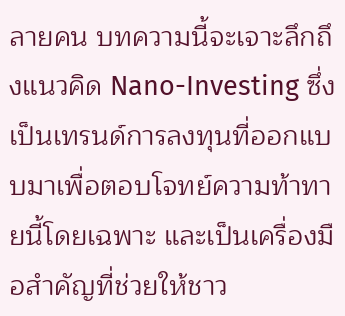ลายคน บทความนี้จะเจาะลึกถึงแนวคิด Nano-Investing ซึ่งเป็นเทรนด์การลงทุนที่ออกแบบมาเพื่อตอบโจทย์ความท้าทายนี้โดยเฉพาะ และเป็นเครื่องมือสำคัญที่ช่วยให้ชาว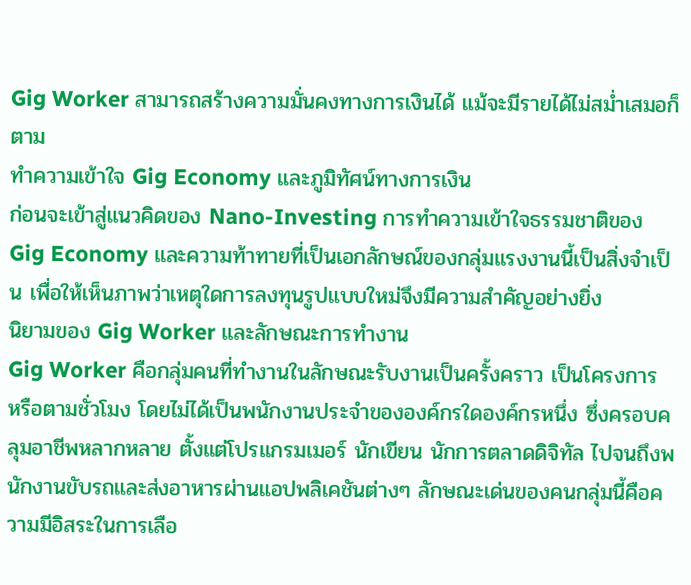Gig Worker สามารถสร้างความมั่นคงทางการเงินได้ แม้จะมีรายได้ไม่สม่ำเสมอก็ตาม
ทำความเข้าใจ Gig Economy และภูมิทัศน์ทางการเงิน
ก่อนจะเข้าสู่แนวคิดของ Nano-Investing การทำความเข้าใจธรรมชาติของ Gig Economy และความท้าทายที่เป็นเอกลักษณ์ของกลุ่มแรงงานนี้เป็นสิ่งจำเป็น เพื่อให้เห็นภาพว่าเหตุใดการลงทุนรูปแบบใหม่จึงมีความสำคัญอย่างยิ่ง
นิยามของ Gig Worker และลักษณะการทำงาน
Gig Worker คือกลุ่มคนที่ทำงานในลักษณะรับงานเป็นครั้งคราว เป็นโครงการ หรือตามชั่วโมง โดยไม่ได้เป็นพนักงานประจำขององค์กรใดองค์กรหนึ่ง ซึ่งครอบคลุมอาชีพหลากหลาย ตั้งแต่โปรแกรมเมอร์ นักเขียน นักการตลาดดิจิทัล ไปจนถึงพนักงานขับรถและส่งอาหารผ่านแอปพลิเคชันต่างๆ ลักษณะเด่นของคนกลุ่มนี้คือความมีอิสระในการเลือ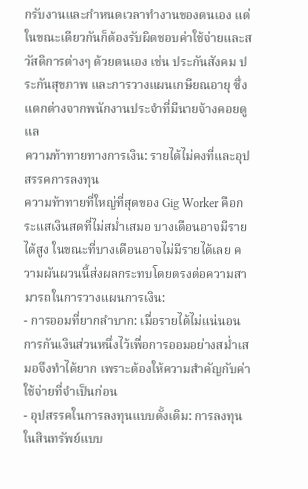กรับงานและกำหนดเวลาทำงานของตนเอง แต่ในขณะเดียวกันก็ต้องรับผิดชอบค่าใช้จ่ายและสวัสดิการต่างๆ ด้วยตนเอง เช่น ประกันสังคม ประกันสุขภาพ และการวางแผนเกษียณอายุ ซึ่งแตกต่างจากพนักงานประจำที่มีนายจ้างคอยดูแล
ความท้าทายทางการเงิน: รายได้ไม่คงที่และอุปสรรคการลงทุน
ความท้าทายที่ใหญ่ที่สุดของ Gig Worker คือกระแสเงินสดที่ไม่สม่ำเสมอ บางเดือนอาจมีรายได้สูง ในขณะที่บางเดือนอาจไม่มีรายได้เลย ความผันผวนนี้ส่งผลกระทบโดยตรงต่อความสามารถในการวางแผนการเงิน:
- การออมที่ยากลำบาก: เมื่อรายได้ไม่แน่นอน การกันเงินส่วนหนึ่งไว้เพื่อการออมอย่างสม่ำเสมอจึงทำได้ยาก เพราะต้องให้ความสำคัญกับค่าใช้จ่ายที่จำเป็นก่อน
- อุปสรรคในการลงทุนแบบดั้งเดิม: การลงทุนในสินทรัพย์แบบ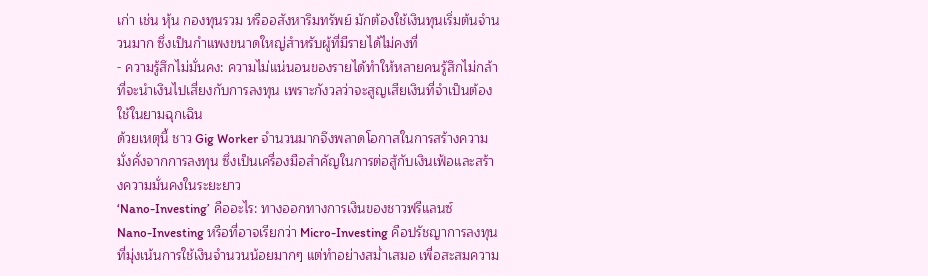เก่า เช่น หุ้น กองทุนรวม หรืออสังหาริมทรัพย์ มักต้องใช้เงินทุนเริ่มต้นจำนวนมาก ซึ่งเป็นกำแพงขนาดใหญ่สำหรับผู้ที่มีรายได้ไม่คงที่
- ความรู้สึกไม่มั่นคง: ความไม่แน่นอนของรายได้ทำให้หลายคนรู้สึกไม่กล้าที่จะนำเงินไปเสี่ยงกับการลงทุน เพราะกังวลว่าจะสูญเสียเงินที่จำเป็นต้องใช้ในยามฉุกเฉิน
ด้วยเหตุนี้ ชาว Gig Worker จำนวนมากจึงพลาดโอกาสในการสร้างความมั่งคั่งจากการลงทุน ซึ่งเป็นเครื่องมือสำคัญในการต่อสู้กับเงินเฟ้อและสร้างความมั่นคงในระยะยาว
‘Nano-Investing’ คืออะไร: ทางออกทางการเงินของชาวฟรีแลนซ์
Nano-Investing หรือที่อาจเรียกว่า Micro-Investing คือปรัชญาการลงทุนที่มุ่งเน้นการใช้เงินจำนวนน้อยมากๆ แต่ทำอย่างสม่ำเสมอ เพื่อสะสมความ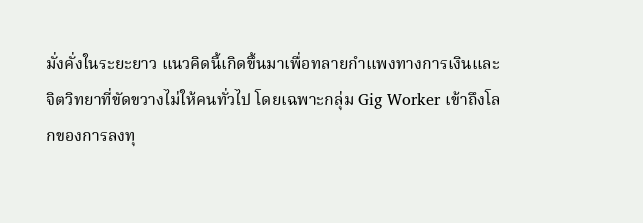มั่งคั่งในระยะยาว แนวคิดนี้เกิดขึ้นมาเพื่อทลายกำแพงทางการเงินและจิตวิทยาที่ขัดขวางไม่ให้คนทั่วไป โดยเฉพาะกลุ่ม Gig Worker เข้าถึงโลกของการลงทุ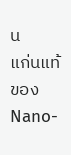น
แก่นแท้ของ Nano-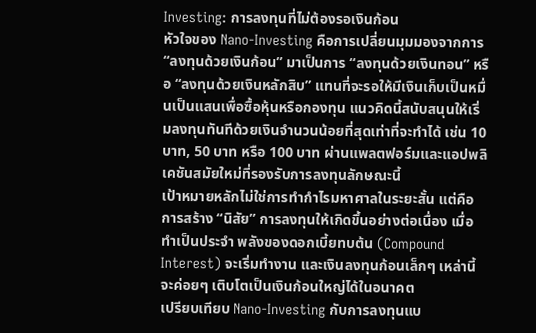Investing: การลงทุนที่ไม่ต้องรอเงินก้อน
หัวใจของ Nano-Investing คือการเปลี่ยนมุมมองจากการ “ลงทุนด้วยเงินก้อน” มาเป็นการ “ลงทุนด้วยเงินทอน” หรือ “ลงทุนด้วยเงินหลักสิบ” แทนที่จะรอให้มีเงินเก็บเป็นหมื่นเป็นแสนเพื่อซื้อหุ้นหรือกองทุน แนวคิดนี้สนับสนุนให้เริ่มลงทุนทันทีด้วยเงินจำนวนน้อยที่สุดเท่าที่จะทำได้ เช่น 10 บาท, 50 บาท หรือ 100 บาท ผ่านแพลตฟอร์มและแอปพลิเคชันสมัยใหม่ที่รองรับการลงทุนลักษณะนี้
เป้าหมายหลักไม่ใช่การทำกำไรมหาศาลในระยะสั้น แต่คือการสร้าง “นิสัย” การลงทุนให้เกิดขึ้นอย่างต่อเนื่อง เมื่อทำเป็นประจำ พลังของดอกเบี้ยทบต้น (Compound Interest) จะเริ่มทำงาน และเงินลงทุนก้อนเล็กๆ เหล่านี้จะค่อยๆ เติบโตเป็นเงินก้อนใหญ่ได้ในอนาคต
เปรียบเทียบ Nano-Investing กับการลงทุนแบ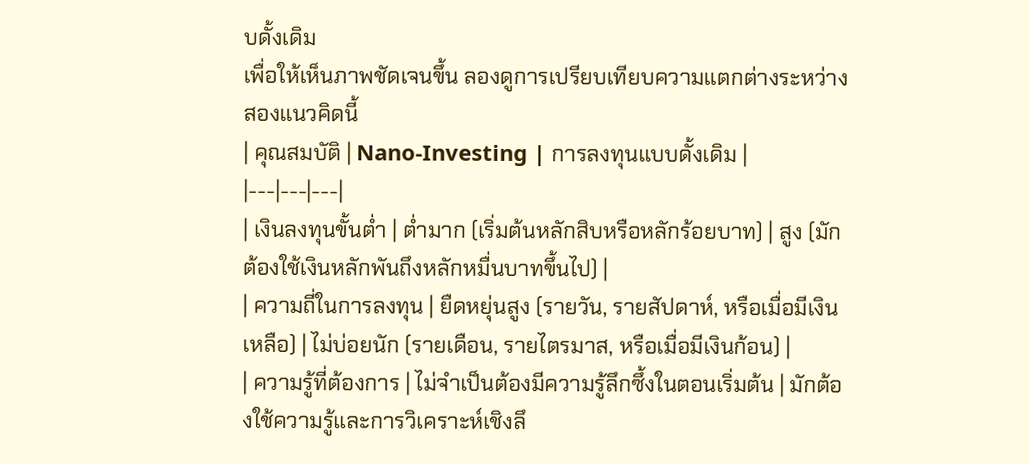บดั้งเดิม
เพื่อให้เห็นภาพชัดเจนขึ้น ลองดูการเปรียบเทียบความแตกต่างระหว่างสองแนวคิดนี้
| คุณสมบัติ | Nano-Investing | การลงทุนแบบดั้งเดิม |
|---|---|---|
| เงินลงทุนขั้นต่ำ | ต่ำมาก (เริ่มต้นหลักสิบหรือหลักร้อยบาท) | สูง (มักต้องใช้เงินหลักพันถึงหลักหมื่นบาทขึ้นไป) |
| ความถี่ในการลงทุน | ยืดหยุ่นสูง (รายวัน, รายสัปดาห์, หรือเมื่อมีเงินเหลือ) | ไม่บ่อยนัก (รายเดือน, รายไตรมาส, หรือเมื่อมีเงินก้อน) |
| ความรู้ที่ต้องการ | ไม่จำเป็นต้องมีความรู้ลึกซึ้งในตอนเริ่มต้น | มักต้องใช้ความรู้และการวิเคราะห์เชิงลึ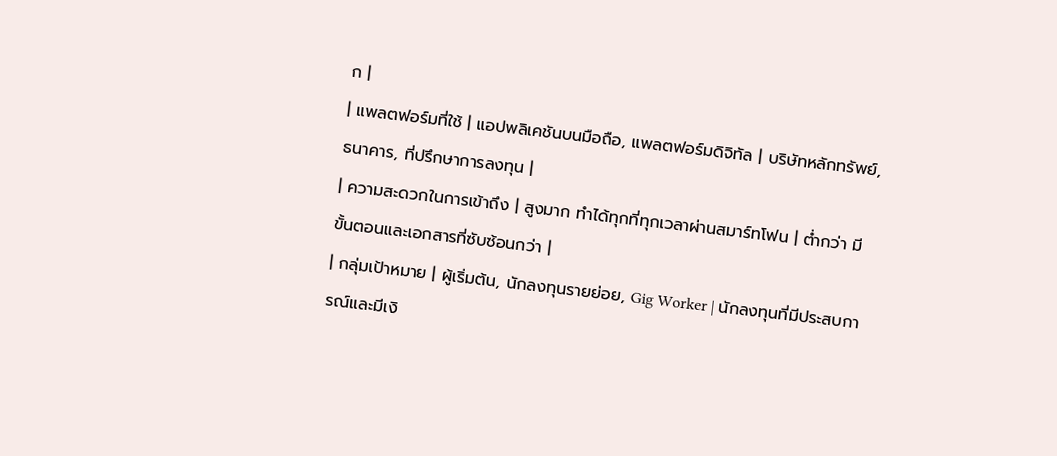ก |
| แพลตฟอร์มที่ใช้ | แอปพลิเคชันบนมือถือ, แพลตฟอร์มดิจิทัล | บริษัทหลักทรัพย์, ธนาคาร, ที่ปรึกษาการลงทุน |
| ความสะดวกในการเข้าถึง | สูงมาก ทำได้ทุกที่ทุกเวลาผ่านสมาร์ทโฟน | ต่ำกว่า มีขั้นตอนและเอกสารที่ซับซ้อนกว่า |
| กลุ่มเป้าหมาย | ผู้เริ่มต้น, นักลงทุนรายย่อย, Gig Worker | นักลงทุนที่มีประสบการณ์และมีเงิ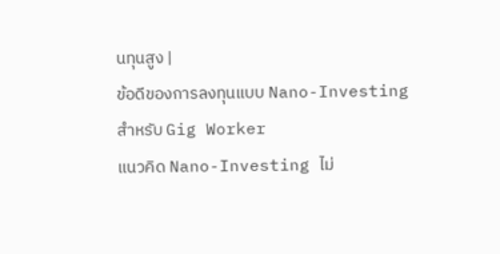นทุนสูง |
ข้อดีของการลงทุนแบบ Nano-Investing สำหรับ Gig Worker
แนวคิด Nano-Investing ไม่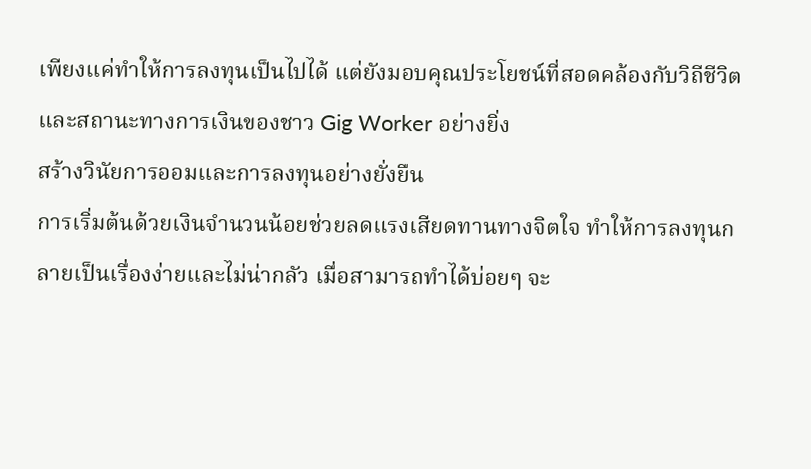เพียงแค่ทำให้การลงทุนเป็นไปได้ แต่ยังมอบคุณประโยชน์ที่สอดคล้องกับวิถีชีวิตและสถานะทางการเงินของชาว Gig Worker อย่างยิ่ง
สร้างวินัยการออมและการลงทุนอย่างยั่งยืน
การเริ่มต้นด้วยเงินจำนวนน้อยช่วยลดแรงเสียดทานทางจิตใจ ทำให้การลงทุนกลายเป็นเรื่องง่ายและไม่น่ากลัว เมื่อสามารถทำได้บ่อยๆ จะ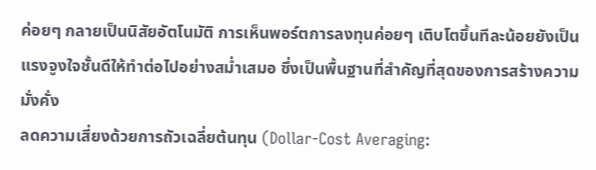ค่อยๆ กลายเป็นนิสัยอัตโนมัติ การเห็นพอร์ตการลงทุนค่อยๆ เติบโตขึ้นทีละน้อยยังเป็นแรงจูงใจชั้นดีให้ทำต่อไปอย่างสม่ำเสมอ ซึ่งเป็นพื้นฐานที่สำคัญที่สุดของการสร้างความมั่งคั่ง
ลดความเสี่ยงด้วยการถัวเฉลี่ยต้นทุน (Dollar-Cost Averaging: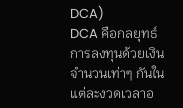DCA)
DCA คือกลยุทธ์การลงทุนด้วยเงินจำนวนเท่าๆ กันในแต่ละงวดเวลาอ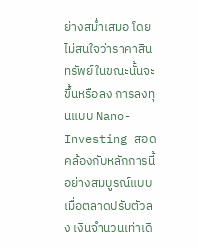ย่างสม่ำเสมอ โดยไม่สนใจว่าราคาสินทรัพย์ในขณะนั้นจะขึ้นหรือลง การลงทุนแบบ Nano-Investing สอดคล้องกับหลักการนี้อย่างสมบูรณ์แบบ เมื่อตลาดปรับตัวลง เงินจำนวนเท่าเดิ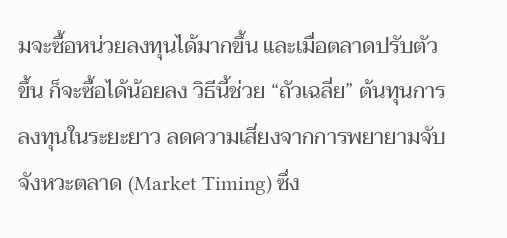มจะซื้อหน่วยลงทุนได้มากขึ้น และเมื่อตลาดปรับตัวขึ้น ก็จะซื้อได้น้อยลง วิธีนี้ช่วย “ถัวเฉลี่ย” ต้นทุนการลงทุนในระยะยาว ลดความเสี่ยงจากการพยายามจับจังหวะตลาด (Market Timing) ซึ่ง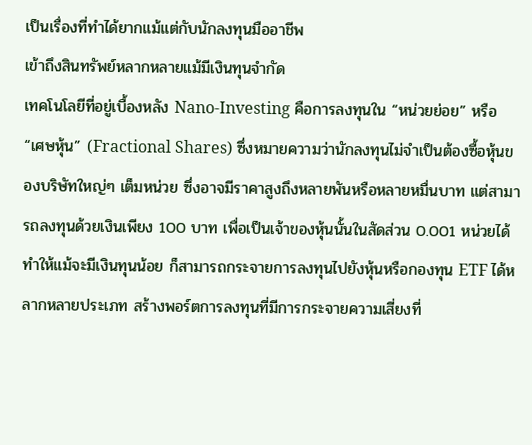เป็นเรื่องที่ทำได้ยากแม้แต่กับนักลงทุนมืออาชีพ
เข้าถึงสินทรัพย์หลากหลายแม้มีเงินทุนจำกัด
เทคโนโลยีที่อยู่เบื้องหลัง Nano-Investing คือการลงทุนใน “หน่วยย่อย” หรือ “เศษหุ้น” (Fractional Shares) ซึ่งหมายความว่านักลงทุนไม่จำเป็นต้องซื้อหุ้นของบริษัทใหญ่ๆ เต็มหน่วย ซึ่งอาจมีราคาสูงถึงหลายพันหรือหลายหมื่นบาท แต่สามารถลงทุนด้วยเงินเพียง 100 บาท เพื่อเป็นเจ้าของหุ้นนั้นในสัดส่วน 0.001 หน่วยได้ ทำให้แม้จะมีเงินทุนน้อย ก็สามารถกระจายการลงทุนไปยังหุ้นหรือกองทุน ETF ได้หลากหลายประเภท สร้างพอร์ตการลงทุนที่มีการกระจายความเสี่ยงที่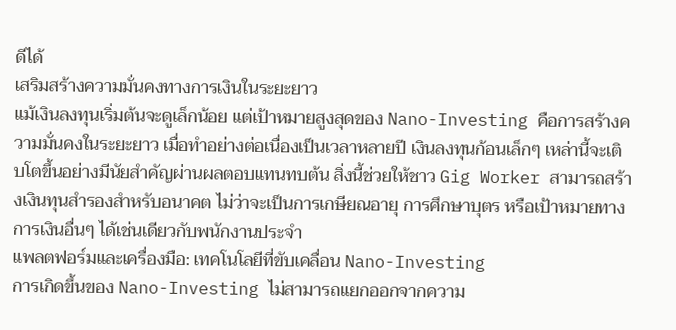ดีได้
เสริมสร้างความมั่นคงทางการเงินในระยะยาว
แม้เงินลงทุนเริ่มต้นจะดูเล็กน้อย แต่เป้าหมายสูงสุดของ Nano-Investing คือการสร้างความมั่นคงในระยะยาว เมื่อทำอย่างต่อเนื่องเป็นเวลาหลายปี เงินลงทุนก้อนเล็กๆ เหล่านี้จะเติบโตขึ้นอย่างมีนัยสำคัญผ่านผลตอบแทนทบต้น สิ่งนี้ช่วยให้ชาว Gig Worker สามารถสร้างเงินทุนสำรองสำหรับอนาคต ไม่ว่าจะเป็นการเกษียณอายุ การศึกษาบุตร หรือเป้าหมายทางการเงินอื่นๆ ได้เช่นเดียวกับพนักงานประจำ
แพลตฟอร์มและเครื่องมือ: เทคโนโลยีที่ขับเคลื่อน Nano-Investing
การเกิดขึ้นของ Nano-Investing ไม่สามารถแยกออกจากความ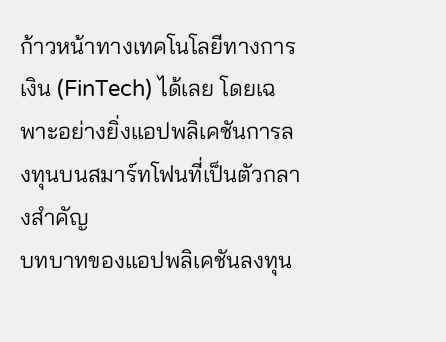ก้าวหน้าทางเทคโนโลยีทางการเงิน (FinTech) ได้เลย โดยเฉพาะอย่างยิ่งแอปพลิเคชันการลงทุนบนสมาร์ทโฟนที่เป็นตัวกลางสำคัญ
บทบาทของแอปพลิเคชันลงทุน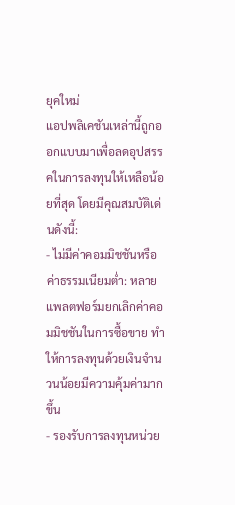ยุคใหม่
แอปพลิเคชันเหล่านี้ถูกออกแบบมาเพื่อลดอุปสรรคในการลงทุนให้เหลือน้อยที่สุด โดยมีคุณสมบัติเด่นดังนี้:
- ไม่มีค่าคอมมิชชันหรือค่าธรรมเนียมต่ำ: หลายแพลตฟอร์มยกเลิกค่าคอมมิชชันในการซื้อขาย ทำให้การลงทุนด้วยเงินจำนวนน้อยมีความคุ้มค่ามากขึ้น
- รองรับการลงทุนหน่วย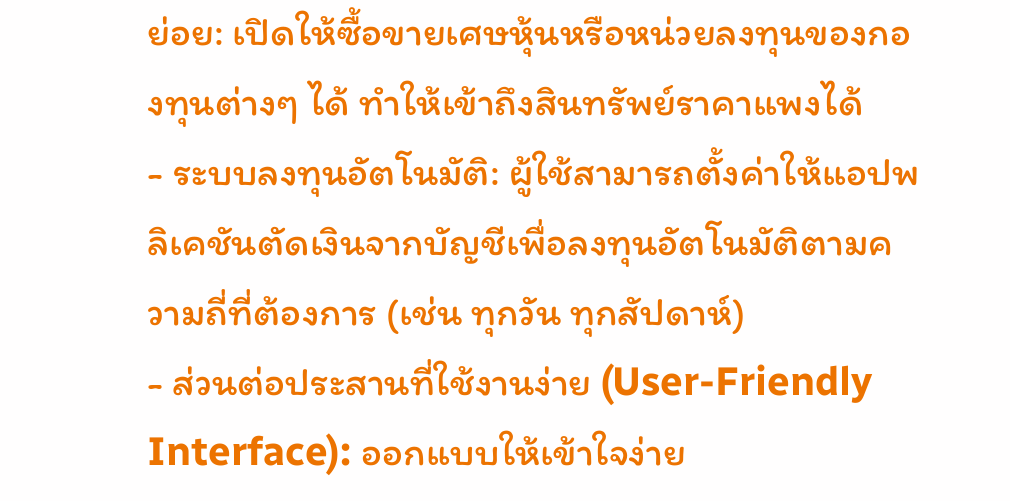ย่อย: เปิดให้ซื้อขายเศษหุ้นหรือหน่วยลงทุนของกองทุนต่างๆ ได้ ทำให้เข้าถึงสินทรัพย์ราคาแพงได้
- ระบบลงทุนอัตโนมัติ: ผู้ใช้สามารถตั้งค่าให้แอปพลิเคชันตัดเงินจากบัญชีเพื่อลงทุนอัตโนมัติตามความถี่ที่ต้องการ (เช่น ทุกวัน ทุกสัปดาห์)
- ส่วนต่อประสานที่ใช้งานง่าย (User-Friendly Interface): ออกแบบให้เข้าใจง่าย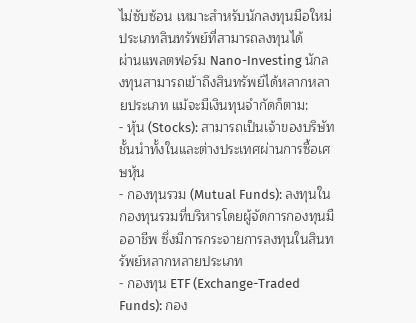ไม่ซับซ้อน เหมาะสำหรับนักลงทุนมือใหม่
ประเภทสินทรัพย์ที่สามารถลงทุนได้
ผ่านแพลตฟอร์ม Nano-Investing นักลงทุนสามารถเข้าถึงสินทรัพย์ได้หลากหลายประเภท แม้จะมีเงินทุนจำกัดก็ตาม:
- หุ้น (Stocks): สามารถเป็นเจ้าของบริษัทชั้นนำทั้งในและต่างประเทศผ่านการซื้อเศษหุ้น
- กองทุนรวม (Mutual Funds): ลงทุนในกองทุนรวมที่บริหารโดยผู้จัดการกองทุนมืออาชีพ ซึ่งมีการกระจายการลงทุนในสินทรัพย์หลากหลายประเภท
- กองทุน ETF (Exchange-Traded Funds): กอง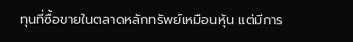ทุนที่ซื้อขายในตลาดหลักทรัพย์เหมือนหุ้น แต่มีการ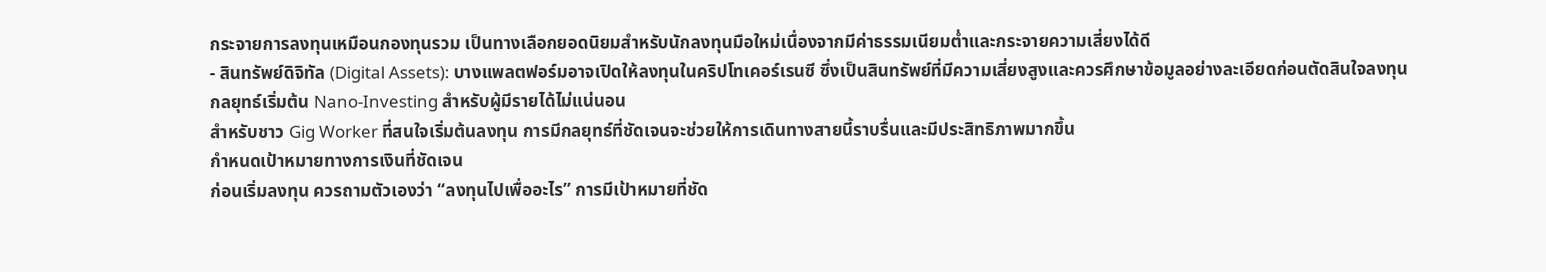กระจายการลงทุนเหมือนกองทุนรวม เป็นทางเลือกยอดนิยมสำหรับนักลงทุนมือใหม่เนื่องจากมีค่าธรรมเนียมต่ำและกระจายความเสี่ยงได้ดี
- สินทรัพย์ดิจิทัล (Digital Assets): บางแพลตฟอร์มอาจเปิดให้ลงทุนในคริปโทเคอร์เรนซี ซึ่งเป็นสินทรัพย์ที่มีความเสี่ยงสูงและควรศึกษาข้อมูลอย่างละเอียดก่อนตัดสินใจลงทุน
กลยุทธ์เริ่มต้น Nano-Investing สำหรับผู้มีรายได้ไม่แน่นอน
สำหรับชาว Gig Worker ที่สนใจเริ่มต้นลงทุน การมีกลยุทธ์ที่ชัดเจนจะช่วยให้การเดินทางสายนี้ราบรื่นและมีประสิทธิภาพมากขึ้น
กำหนดเป้าหมายทางการเงินที่ชัดเจน
ก่อนเริ่มลงทุน ควรถามตัวเองว่า “ลงทุนไปเพื่ออะไร” การมีเป้าหมายที่ชัด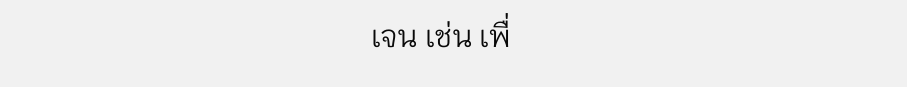เจน เช่น เพื่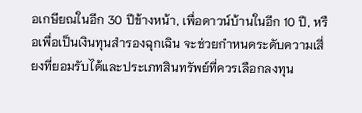อเกษียณในอีก 30 ปีข้างหน้า, เพื่อดาวน์บ้านในอีก 10 ปี, หรือเพื่อเป็นเงินทุนสำรองฉุกเฉิน จะช่วยกำหนดระดับความเสี่ยงที่ยอมรับได้และประเภทสินทรัพย์ที่ควรเลือกลงทุน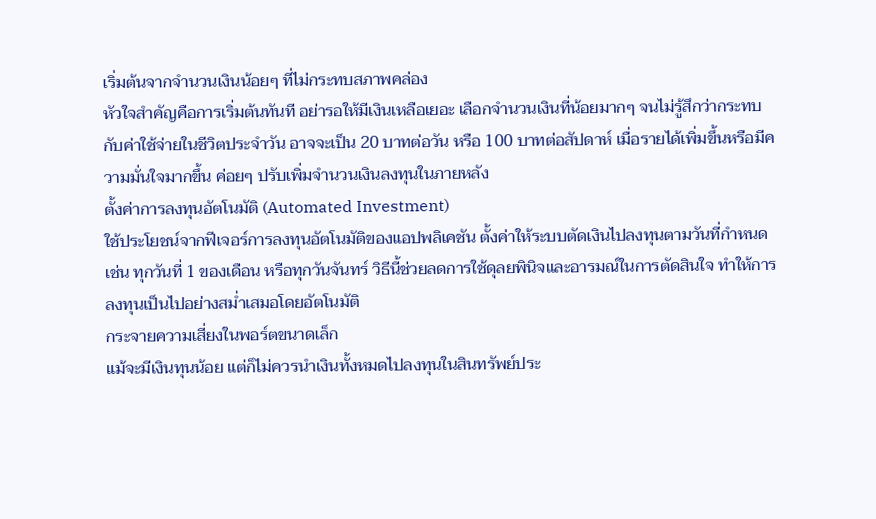เริ่มต้นจากจำนวนเงินน้อยๆ ที่ไม่กระทบสภาพคล่อง
หัวใจสำคัญคือการเริ่มต้นทันที อย่ารอให้มีเงินเหลือเยอะ เลือกจำนวนเงินที่น้อยมากๆ จนไม่รู้สึกว่ากระทบกับค่าใช้จ่ายในชีวิตประจำวัน อาจจะเป็น 20 บาทต่อวัน หรือ 100 บาทต่อสัปดาห์ เมื่อรายได้เพิ่มขึ้นหรือมีความมั่นใจมากขึ้น ค่อยๆ ปรับเพิ่มจำนวนเงินลงทุนในภายหลัง
ตั้งค่าการลงทุนอัตโนมัติ (Automated Investment)
ใช้ประโยชน์จากฟีเจอร์การลงทุนอัตโนมัติของแอปพลิเคชัน ตั้งค่าให้ระบบตัดเงินไปลงทุนตามวันที่กำหนด เช่น ทุกวันที่ 1 ของเดือน หรือทุกวันจันทร์ วิธีนี้ช่วยลดการใช้ดุลยพินิจและอารมณ์ในการตัดสินใจ ทำให้การลงทุนเป็นไปอย่างสม่ำเสมอโดยอัตโนมัติ
กระจายความเสี่ยงในพอร์ตขนาดเล็ก
แม้จะมีเงินทุนน้อย แต่ก็ไม่ควรนำเงินทั้งหมดไปลงทุนในสินทรัพย์ประ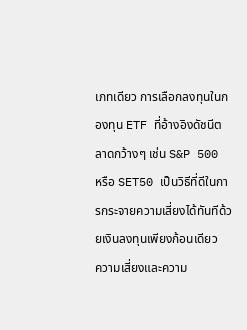เภทเดียว การเลือกลงทุนในกองทุน ETF ที่อ้างอิงดัชนีตลาดกว้างๆ เช่น S&P 500 หรือ SET50 เป็นวิธีที่ดีในการกระจายความเสี่ยงได้ทันทีด้วยเงินลงทุนเพียงก้อนเดียว
ความเสี่ยงและความ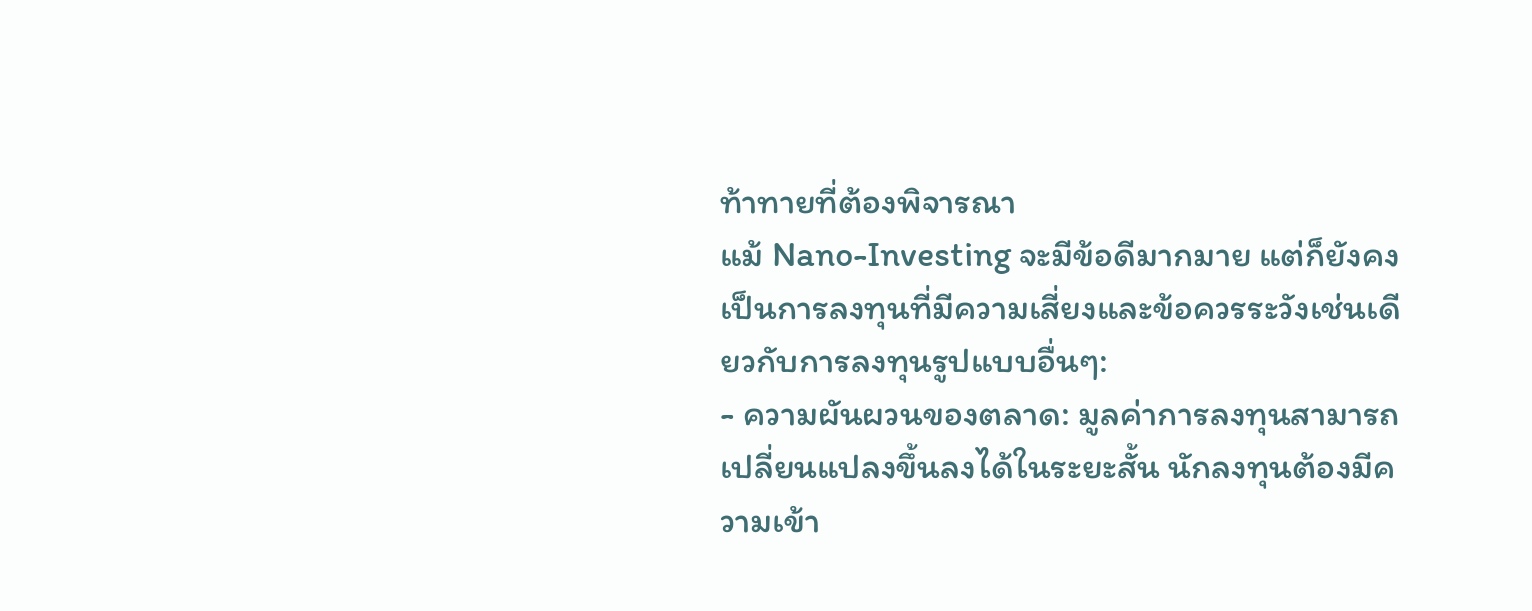ท้าทายที่ต้องพิจารณา
แม้ Nano-Investing จะมีข้อดีมากมาย แต่ก็ยังคงเป็นการลงทุนที่มีความเสี่ยงและข้อควรระวังเช่นเดียวกับการลงทุนรูปแบบอื่นๆ:
- ความผันผวนของตลาด: มูลค่าการลงทุนสามารถเปลี่ยนแปลงขึ้นลงได้ในระยะสั้น นักลงทุนต้องมีความเข้า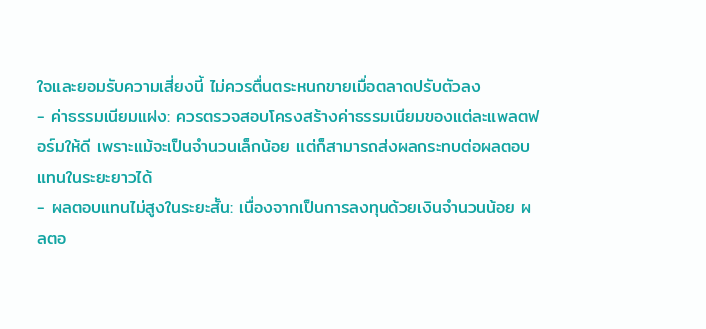ใจและยอมรับความเสี่ยงนี้ ไม่ควรตื่นตระหนกขายเมื่อตลาดปรับตัวลง
- ค่าธรรมเนียมแฝง: ควรตรวจสอบโครงสร้างค่าธรรมเนียมของแต่ละแพลตฟอร์มให้ดี เพราะแม้จะเป็นจำนวนเล็กน้อย แต่ก็สามารถส่งผลกระทบต่อผลตอบแทนในระยะยาวได้
- ผลตอบแทนไม่สูงในระยะสั้น: เนื่องจากเป็นการลงทุนด้วยเงินจำนวนน้อย ผลตอ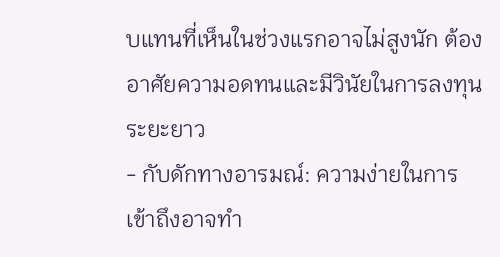บแทนที่เห็นในช่วงแรกอาจไม่สูงนัก ต้องอาศัยความอดทนและมีวินัยในการลงทุนระยะยาว
- กับดักทางอารมณ์: ความง่ายในการเข้าถึงอาจทำ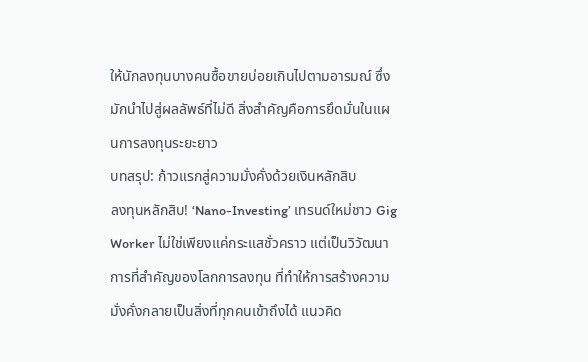ให้นักลงทุนบางคนซื้อขายบ่อยเกินไปตามอารมณ์ ซึ่งมักนำไปสู่ผลลัพธ์ที่ไม่ดี สิ่งสำคัญคือการยึดมั่นในแผนการลงทุนระยะยาว
บทสรุป: ก้าวแรกสู่ความมั่งคั่งด้วยเงินหลักสิบ
ลงทุนหลักสิบ! ‘Nano-Investing’ เทรนด์ใหม่ชาว Gig Worker ไม่ใช่เพียงแค่กระแสชั่วคราว แต่เป็นวิวัฒนาการที่สำคัญของโลกการลงทุน ที่ทำให้การสร้างความมั่งคั่งกลายเป็นสิ่งที่ทุกคนเข้าถึงได้ แนวคิด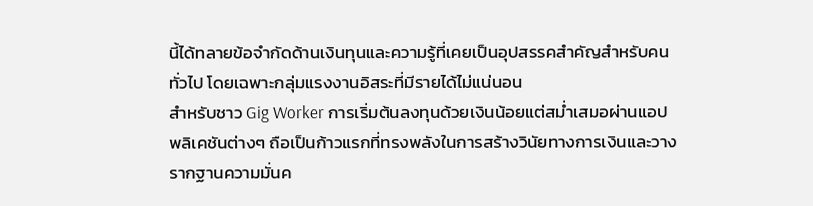นี้ได้ทลายข้อจำกัดด้านเงินทุนและความรู้ที่เคยเป็นอุปสรรคสำคัญสำหรับคนทั่วไป โดยเฉพาะกลุ่มแรงงานอิสระที่มีรายได้ไม่แน่นอน
สำหรับชาว Gig Worker การเริ่มต้นลงทุนด้วยเงินน้อยแต่สม่ำเสมอผ่านแอปพลิเคชันต่างๆ ถือเป็นก้าวแรกที่ทรงพลังในการสร้างวินัยทางการเงินและวางรากฐานความมั่นค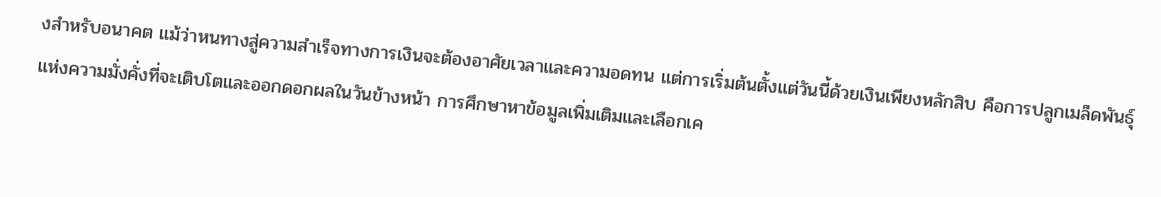งสำหรับอนาคต แม้ว่าหนทางสู่ความสำเร็จทางการเงินจะต้องอาศัยเวลาและความอดทน แต่การเริ่มต้นตั้งแต่วันนี้ด้วยเงินเพียงหลักสิบ คือการปลูกเมล็ดพันธุ์แห่งความมั่งคั่งที่จะเติบโตและออกดอกผลในวันข้างหน้า การศึกษาหาข้อมูลเพิ่มเติมและเลือกเค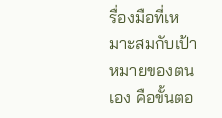รื่องมือที่เหมาะสมกับเป้าหมายของตนเอง คือขั้นตอ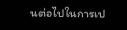นต่อไปในการเป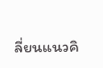ลี่ยนแนวคิ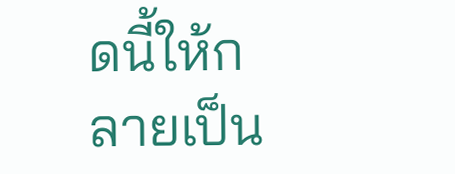ดนี้ให้กลายเป็น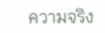ความจริง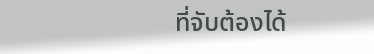ที่จับต้องได้